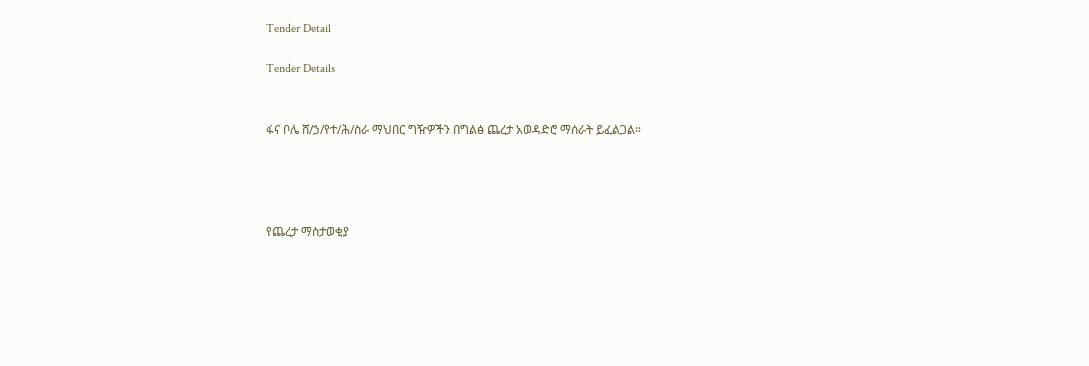Tender Detail

Tender Details


ፋና ቦሌ ሸ/ኃ/የተ/ሕ/ስራ ማህበር ግዥዎችን በግልፅ ጨረታ አወዳድሮ ማሰራት ይፈልጋል።




የጨረታ ማስታወቂያ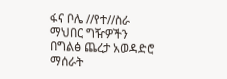ፋና ቦሌ //የተ//ስራ ማህበር ግዥዎችን በግልፅ ጨረታ አወዳድሮ ማሰራት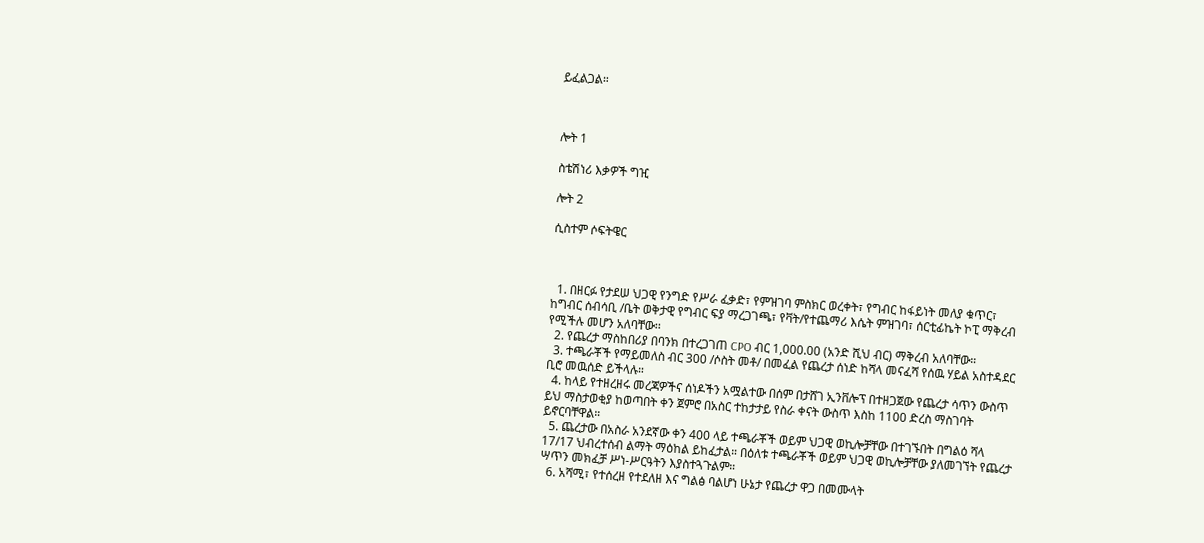ይፈልጋል።



ሎት 1

ስቴሽነሪ እቃዎች ግዢ

ሎት 2

ሲስተም ሶፍትዌር



  1. በዘርፉ የታደሠ ህጋዊ የንግድ የሥራ ፈቃድ፣ የምዝገባ ምስክር ወረቀት፣ የግብር ከፋይነት መለያ ቁጥር፣ ከግብር ሰብሳቢ /ቤት ወቅታዊ የግብር ፍያ ማረጋገጫ፣ የቫት/የተጨማሪ እሴት ምዝገባ፣ ሰርቲፊኬት ኮፒ ማቅረብ የሚችሉ መሆን አለባቸው፡፡
  2. የጨረታ ማስከበሪያ በባንክ በተረጋገጠ CPO ብር 1,000.00 (አንድ ሺህ ብር) ማቅረብ አለባቸው።
  3. ተጫራቾች የማይመለስ ብር 300 /ሶስት መቶ/ በመፈል የጨረታ ሰነድ ከሻላ መናፈሻ የሰዉ ሃይል አስተዳደር ቢሮ መዉሰድ ይችላሉ።
  4. ከላይ የተዘረዘሩ መረጃዎችና ሰነዶችን አሟልተው በሰም በታሸገ ኢንቨሎፕ በተዘጋጀው የጨረታ ሳጥን ውስጥ ይህ ማስታወቂያ ከወጣበት ቀን ጀምሮ በአስር ተከታታይ የስራ ቀናት ውስጥ እስከ 1100 ድረስ ማስገባት ይኖርባቸዋል።
  5. ጨረታው በአስራ አንደኛው ቀን 400 ላይ ተጫራቾች ወይም ህጋዊ ወኪሎቻቸው በተገኙበት በግልዕ ሻላ 17/17 ህብረተሰብ ልማት ማዕከል ይከፈታል። በዕለቱ ተጫራቾች ወይም ህጋዊ ወኪሎቻቸው ያለመገኘት የጨረታ ሣጥን መክፈቻ ሥነ-ሥርዓትን እያስተጓጉልም።
  6. አሻሚ፣ የተሰረዘ የተደለዘ እና ግልፅ ባልሆነ ሁኔታ የጨረታ ዋጋ በመሙላት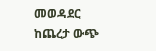መወዳደር ከጨረታ ውጭ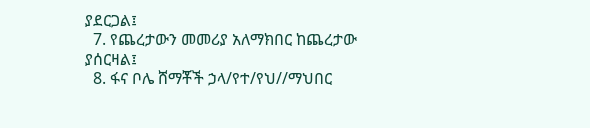ያደርጋል፤
  7. የጨረታውን መመሪያ አለማክበር ከጨረታው ያሰርዛል፤
  8. ፋና ቦሌ ሸማቾች ኃላ/የተ/የህ//ማህበር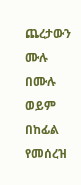ጨረታውን ሙሉ በሙሉ ወይም በከፊል የመሰረዝ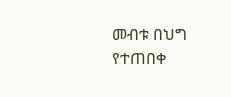መብቱ በህግ የተጠበቀ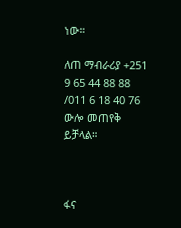ነው።

ለጠ ማብራሪያ +251 9 65 44 88 88 /011 6 18 40 76 ውሎ መጠየቅ ይቻላል።



ፋና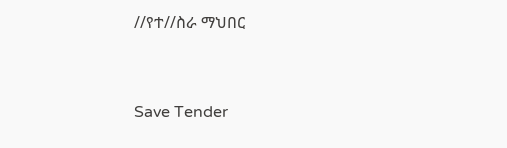//የተ//ስራ ማህበር



Save Tender